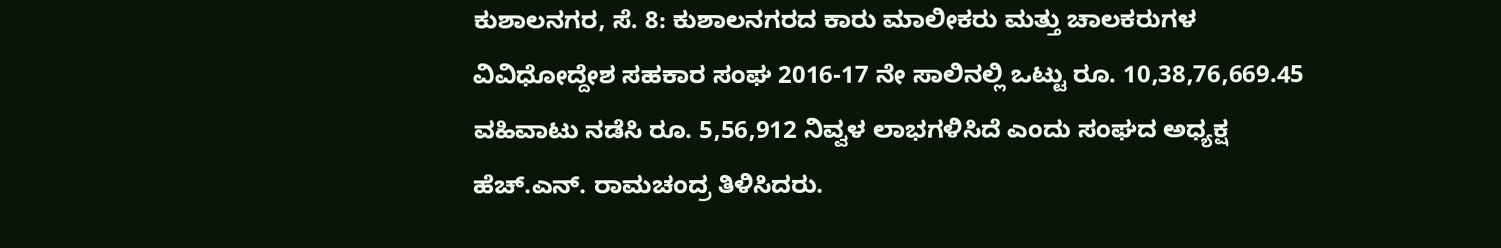ಕುಶಾಲನಗರ, ಸೆ. 8: ಕುಶಾಲನಗರದ ಕಾರು ಮಾಲೀಕರು ಮತ್ತು ಚಾಲಕರುಗಳ ವಿವಿಧೋದ್ದೇಶ ಸಹಕಾರ ಸಂಘ 2016-17 ನೇ ಸಾಲಿನಲ್ಲಿ ಒಟ್ಟು ರೂ. 10,38,76,669.45 ವಹಿವಾಟು ನಡೆಸಿ ರೂ. 5,56,912 ನಿವ್ವಳ ಲಾಭಗಳಿಸಿದೆ ಎಂದು ಸಂಘದ ಅಧ್ಯಕ್ಷ ಹೆಚ್.ಎನ್. ರಾಮಚಂದ್ರ ತಿಳಿಸಿದರು.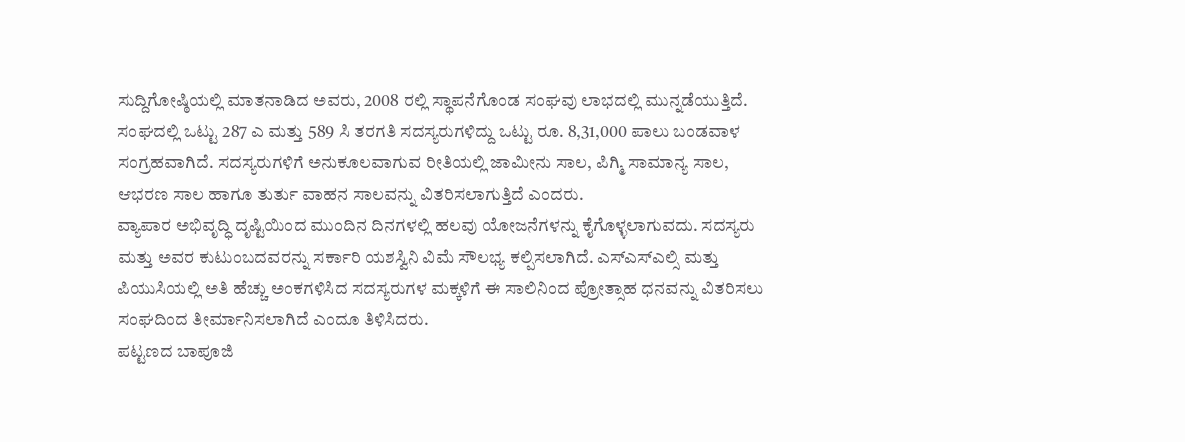ಸುದ್ದಿಗೋಷ್ಠಿಯಲ್ಲಿ ಮಾತನಾಡಿದ ಅವರು, 2008 ರಲ್ಲಿ ಸ್ಥಾಪನೆಗೊಂಡ ಸಂಘವು ಲಾಭದಲ್ಲಿ ಮುನ್ನಡೆಯುತ್ತಿದೆ. ಸಂಘದಲ್ಲಿ ಒಟ್ಟು 287 ಎ ಮತ್ತು 589 ಸಿ ತರಗತಿ ಸದಸ್ಯರುಗಳಿದ್ದು ಒಟ್ಟು ರೂ. 8,31,000 ಪಾಲು ಬಂಡವಾಳ ಸಂಗ್ರಹವಾಗಿದೆ. ಸದಸ್ಯರುಗಳಿಗೆ ಅನುಕೂಲವಾಗುವ ರೀತಿಯಲ್ಲಿ ಜಾಮೀನು ಸಾಲ, ಪಿಗ್ಮಿ ಸಾಮಾನ್ಯ ಸಾಲ, ಆಭರಣ ಸಾಲ ಹಾಗೂ ತುರ್ತು ವಾಹನ ಸಾಲವನ್ನು ವಿತರಿಸಲಾಗುತ್ತಿದೆ ಎಂದರು.
ವ್ಯಾಪಾರ ಅಭಿವೃದ್ಧಿ ದೃಷ್ಟಿಯಿಂದ ಮುಂದಿನ ದಿನಗಳಲ್ಲಿ ಹಲವು ಯೋಜನೆಗಳನ್ನು ಕೈಗೊಳ್ಳಲಾಗುವದು. ಸದಸ್ಯರು ಮತ್ತು ಅವರ ಕುಟುಂಬದವರನ್ನು ಸರ್ಕಾರಿ ಯಶಸ್ವಿನಿ ವಿಮೆ ಸೌಲಭ್ಯ ಕಲ್ಪಿಸಲಾಗಿದೆ. ಎಸ್ಎಸ್ಎಲ್ಸಿ ಮತ್ತು ಪಿಯುಸಿಯಲ್ಲಿ ಅತಿ ಹೆಚ್ಚು ಅಂಕಗಳಿಸಿದ ಸದಸ್ಯರುಗಳ ಮಕ್ಕಳಿಗೆ ಈ ಸಾಲಿನಿಂದ ಪ್ರೋತ್ಸಾಹ ಧನವನ್ನು ವಿತರಿಸಲು ಸಂಘದಿಂದ ತೀರ್ಮಾನಿಸಲಾಗಿದೆ ಎಂದೂ ತಿಳಿಸಿದರು.
ಪಟ್ಟಣದ ಬಾಪೂಜಿ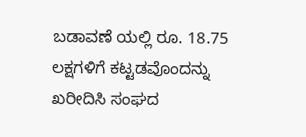ಬಡಾವಣೆ ಯಲ್ಲಿ ರೂ. 18.75 ಲಕ್ಷಗಳಿಗೆ ಕಟ್ಟಡವೊಂದನ್ನು ಖರೀದಿಸಿ ಸಂಘದ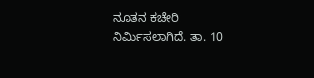ನೂತನ ಕಚೇರಿ ನಿರ್ಮಿಸಲಾಗಿದೆ. ತಾ. 10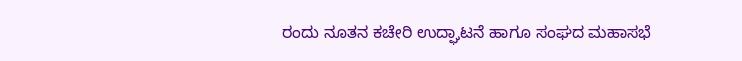ರಂದು ನೂತನ ಕಚೇರಿ ಉದ್ಘಾಟನೆ ಹಾಗೂ ಸಂಘದ ಮಹಾಸಭೆ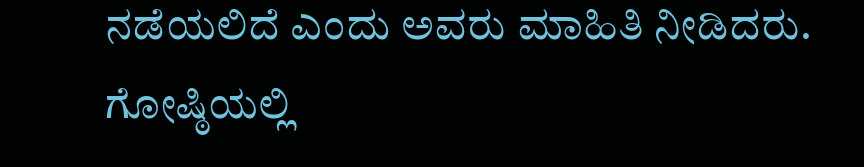ನಡೆಯಲಿದೆ ಎಂದು ಅವರು ಮಾಹಿತಿ ನೀಡಿದರು.
ಗೋಷ್ಠಿಯಲ್ಲಿ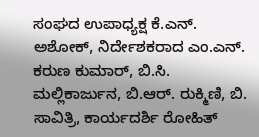ಸಂಘದ ಉಪಾಧ್ಯಕ್ಷ ಕೆ.ಎನ್. ಅಶೋಕ್, ನಿರ್ದೇಶಕರಾದ ಎಂ.ಎನ್. ಕರುಣ ಕುಮಾರ್, ಬಿ.ಸಿ. ಮಲ್ಲಿಕಾರ್ಜುನ, ಬಿ.ಆರ್. ರುಕ್ಮಿಣಿ, ಬಿ. ಸಾವಿತ್ರಿ, ಕಾರ್ಯದರ್ಶಿ ರೋಹಿತ್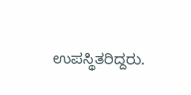ಉಪಸ್ಥಿತರಿದ್ದರು.